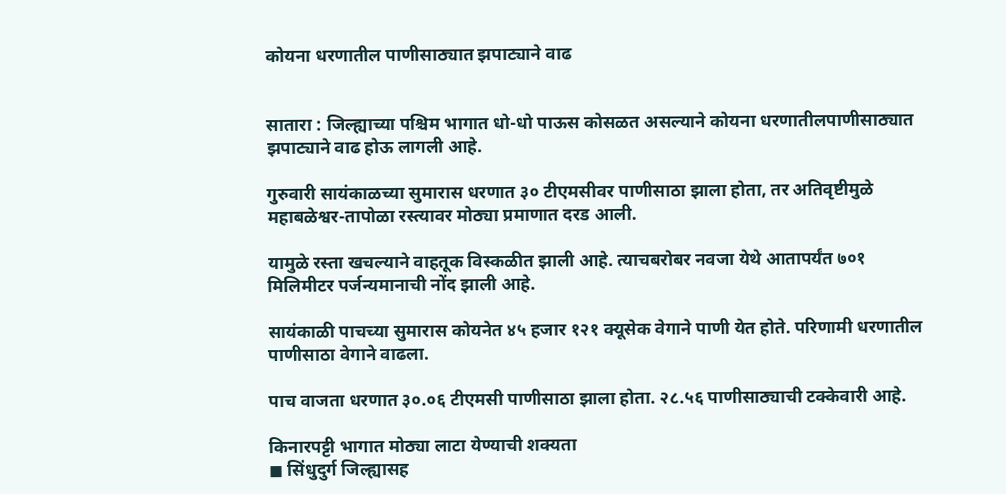कोयना धरणातील पाणीसाठ्यात झपाट्याने वाढ


सातारा : जिल्ह्याच्या पश्चिम भागात धो-धो पाऊस कोसळत असल्याने कोयना धरणातीलपाणीसाठ्यात झपाट्याने वाढ होऊ लागली आहे.

गुरुवारी सायंकाळच्या सुमारास धरणात ३० टीएमसीवर पाणीसाठा झाला होता, तर अतिवृष्टीमुळे महाबळेश्वर-तापोळा रस्त्यावर मोठ्या प्रमाणात दरड आली.

यामुळे रस्ता खचल्याने वाहतूक विस्कळीत झाली आहे. त्याचबरोबर नवजा येथे आतापर्यंत ७०१ मिलिमीटर पर्जन्यमानाची नोंद झाली आहे.

सायंकाळी पाचच्या सुमारास कोयनेत ४५ हजार १२१ क्यूसेक वेगाने पाणी येत होते. परिणामी धरणातील पाणीसाठा वेगाने वाढला.

पाच वाजता धरणात ३०.०६ टीएमसी पाणीसाठा झाला होता. २८.५६ पाणीसाठ्याची टक्केवारी आहे.

किनारपट्टी भागात मोठ्या लाटा येण्याची शक्यता
◼ सिंधुदुर्ग जिल्ह्यासह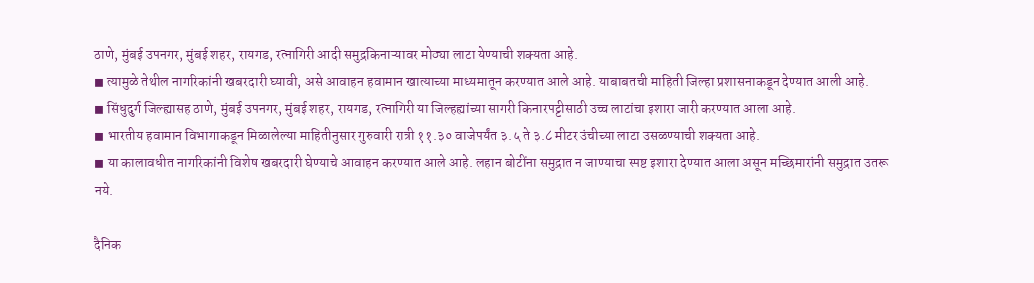ठाणे, मुंबई उपनगर, मुंबई शहर, रायगड, रत्नागिरी आदी समुद्रकिनाऱ्यावर मोठ्या लाटा येण्याची शक्यता आहे.
◼ त्यामुळे तेथील नागरिकांनी खबरदारी घ्यावी, असे आवाहन हवामान खात्याच्या माध्यमातून करण्यात आले आहे. याबाबतची माहिती जिल्हा प्रशासनाकडून देण्यात आली आहे.
◼ सिंधुदुर्ग जिल्ह्यासह ठाणे, मुंबई उपनगर, मुंबई शहर, रायगड, रत्नागिरी या जिल्हह्यांच्या सागरी किनारपट्टीसाठी उच्च लाटांचा इशारा जारी करण्यात आला आहे.
◼ भारतीय हवामान विभागाकडून मिळालेल्या माहितीनुसार गुरुवारी रात्री ११.३० वाजेपर्यंत ३.५ ते ३.८ मीटर उंचीच्या लाटा उसळण्याची शक्यता आहे.
◼ या कालावधीत नागरिकांनी विशेष खबरदारी घेण्याचे आवाहन करण्यात आले आहे. लहान बोटींना समुद्रात न जाण्याचा स्पष्ट इशारा देण्यात आला असून मच्छिमारांनी समुद्रात उतरू नये.

दैनिक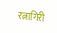रत्नागिरी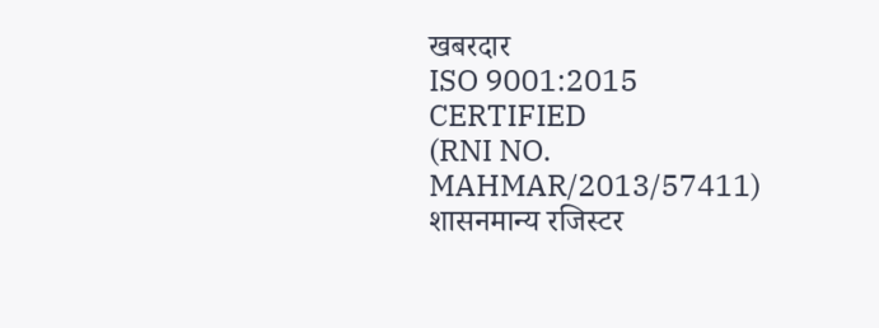खबरदार
ISO 9001:2015 CERTIFIED
(RNI NO. MAHMAR/2013/57411)
शासनमान्य रजिस्टर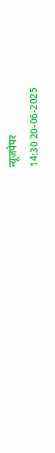न्यूजपेपर
14:30 20-06-2025